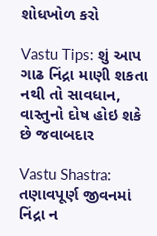શોધખોળ કરો

Vastu Tips: શું આપ ગાઢ નિંદ્રા માણી શકતા નથી તો સાવધાન, વાસ્તુનો દોષ હોઇ શકે છે જવાબદાર

Vastu Shastra: તણાવપૂર્ણ જીવનમાં નિંદ્રા ન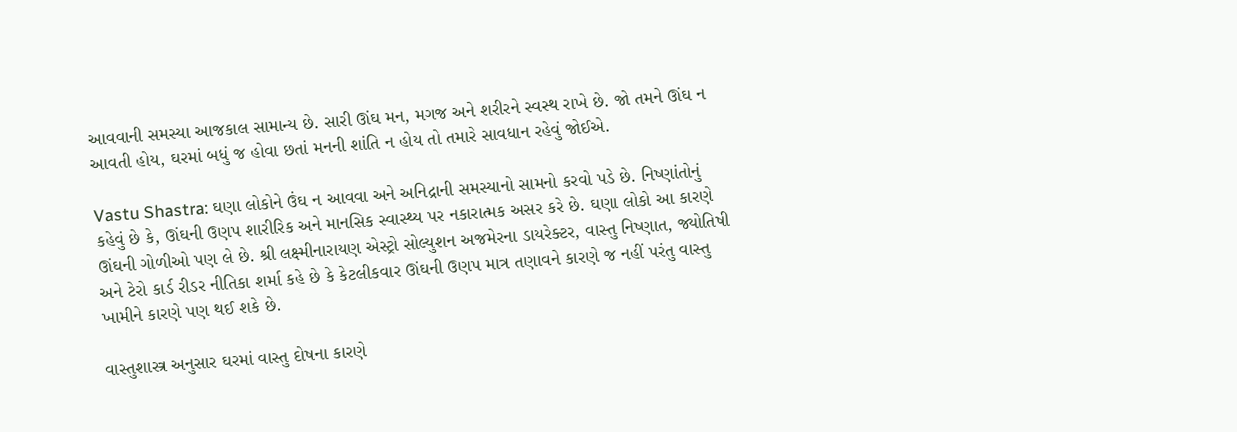આવવાની સમસ્યા આજકાલ સામાન્ય છે. સારી ઊંઘ મન, મગજ અને શરીરને સ્વસ્થ રાખે છે. જો તમને ઊંઘ ન આવતી હોય, ઘરમાં બધું જ હોવા છતાં મનની શાંતિ ન હોય તો તમારે સાવધાન રહેવું જોઈએ.

Vastu Shastra: ઘણા લોકોને ઉંઘ ન આવવા અને અનિદ્રાની સમસ્યાનો સામનો કરવો પડે છે. નિષ્ણાંતોનું કહેવું છે કે, ઊંઘની ઉણપ શારીરિક અને માનસિક સ્વાસ્થ્ય પર નકારાત્મક અસર કરે છે. ઘણા લોકો આ કારણે ઊંઘની ગોળીઓ પણ લે છે. શ્રી લક્ષ્મીનારાયણ એસ્ટ્રો સોલ્યુશન અજમેરના ડાયરેક્ટર, વાસ્તુ નિષ્ણાત, જ્યોતિષી અને ટેરો કાર્ડ રીડર નીતિકા શર્મા કહે છે કે કેટલીકવાર ઊંઘની ઉણપ માત્ર તણાવને કારણે જ નહીં પરંતુ વાસ્તુ ખામીને કારણે પણ થઈ શકે છે.

વાસ્તુશાસ્ત્ર અનુસાર ઘરમાં વાસ્તુ દોષના કારણે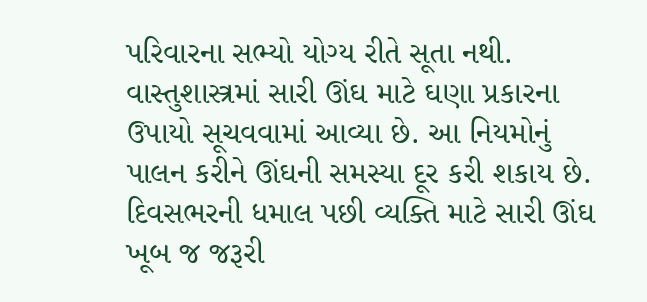પરિવારના સભ્યો યોગ્ય રીતે સૂતા નથી. વાસ્તુશાસ્ત્રમાં સારી ઊંઘ માટે ઘણા પ્રકારના ઉપાયો સૂચવવામાં આવ્યા છે. આ નિયમોનું પાલન કરીને ઊંઘની સમસ્યા દૂર કરી શકાય છે. દિવસભરની ધમાલ પછી વ્યક્તિ માટે સારી ઊંઘ ખૂબ જ જરૂરી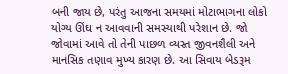બની જાય છે, પરંતુ આજના સમયમાં મોટાભાગના લોકો યોગ્ય ઊંઘ ન આવવાની સમસ્યાથી પરેશાન છે. જો જોવામાં આવે તો તેની પાછળ વ્યસ્ત જીવનશૈલી અને માનસિક તણાવ મુખ્ય કારણ છે. આ સિવાય બેડરૂમ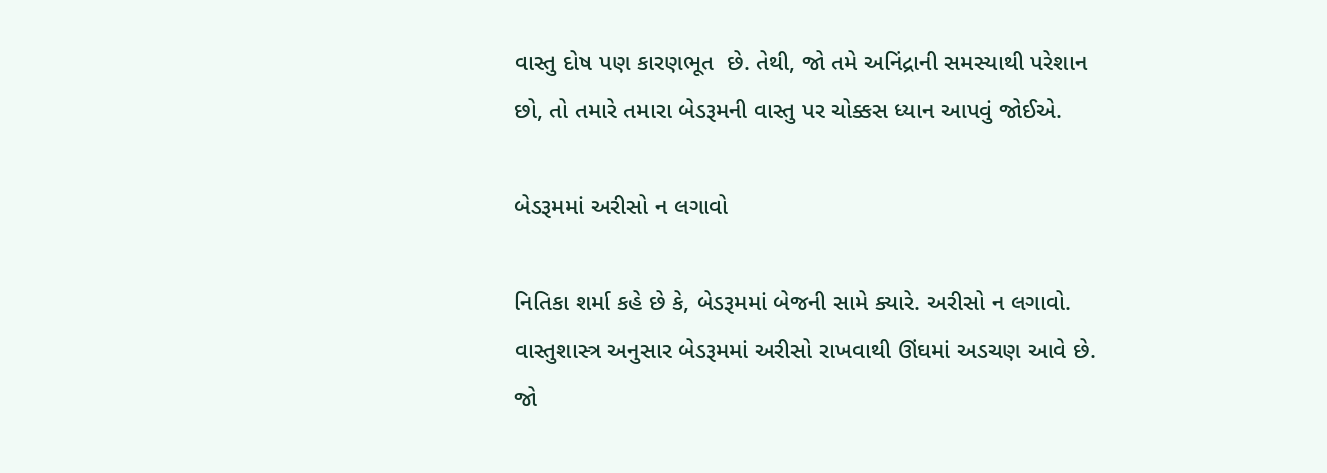વાસ્તુ દોષ પણ કારણભૂત  છે. તેથી, જો તમે અનિંદ્રાની સમસ્યાથી પરેશાન છો, તો તમારે તમારા બેડરૂમની વાસ્તુ પર ચોક્કસ ધ્યાન આપવું જોઈએ.

બેડરૂમમાં અરીસો ન લગાવો

નિતિકા શર્મા કહે છે કે, બેડરૂમમાં બેજની સામે ક્યારે. અરીસો ન લગાવો. વાસ્તુશાસ્ત્ર અનુસાર બેડરૂમમાં અરીસો રાખવાથી ઊંઘમાં અડચણ આવે છે. જો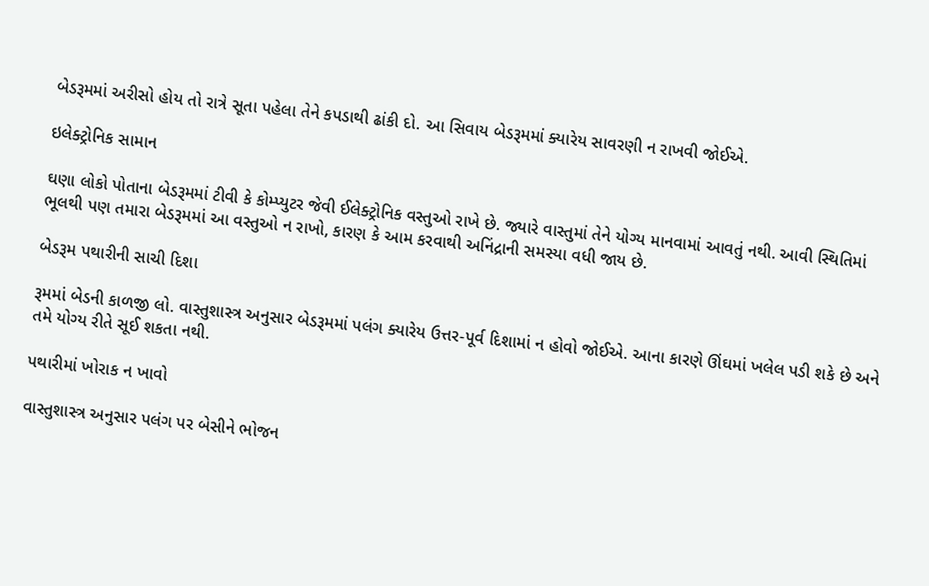બેડરૂમમાં અરીસો હોય તો રાત્રે સૂતા પહેલા તેને કપડાથી ઢાંકી દો. આ સિવાય બેડરૂમમાં ક્યારેય સાવરણી ન રાખવી જોઈએ.

ઇલેક્ટ્રોનિક સામાન

ઘણા લોકો પોતાના બેડરૂમમાં ટીવી કે કોમ્પ્યુટર જેવી ઈલેક્ટ્રોનિક વસ્તુઓ રાખે છે. જ્યારે વાસ્તુમાં તેને યોગ્ય માનવામાં આવતું નથી. આવી સ્થિતિમાં ભૂલથી પણ તમારા બેડરૂમમાં આ વસ્તુઓ ન રાખો, કારણ કે આમ કરવાથી અનિંદ્રાની સમસ્યા વધી જાય છે.

બેડરૂમ પથારીની સાચી દિશા

રૂમમાં બેડની કાળજી લો. વાસ્તુશાસ્ત્ર અનુસાર બેડરૂમમાં પલંગ ક્યારેય ઉત્તર-પૂર્વ દિશામાં ન હોવો જોઈએ. આના કારણે ઊંઘમાં ખલેલ પડી શકે છે અને તમે યોગ્ય રીતે સૂઈ શકતા નથી.

પથારીમાં ખોરાક ન ખાવો

વાસ્તુશાસ્ત્ર અનુસાર પલંગ પર બેસીને ભોજન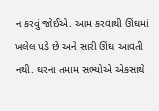ન કરવું જોઈએ. આમ કરવાથી ઊંઘમાં ખલેલ પડે છે અને સારી ઊંઘ આવતી નથી. ઘરના તમામ સભ્યોએ એકસાથે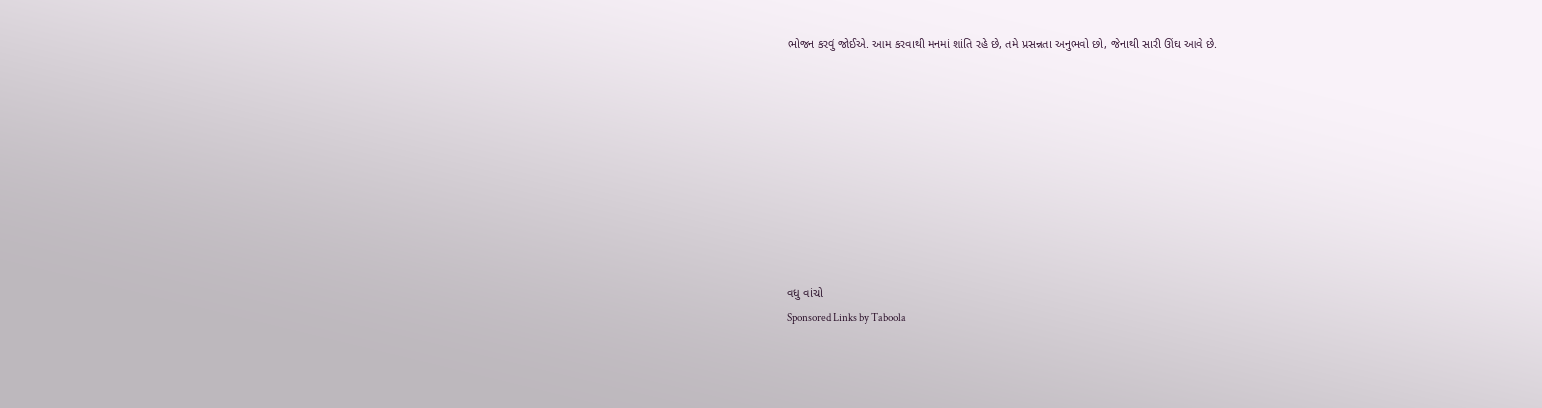ભોજન કરવું જોઈએ. આમ કરવાથી મનમાં શાંતિ રહે છે, તમે પ્રસન્નતા અનુભવો છો, જેનાથી સારી ઊંઘ આવે છે.









વધુ વાંચો
Sponsored Links by Taboola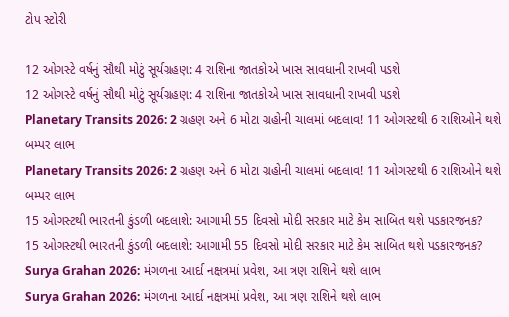ટોપ સ્ટોરી

12 ઓગસ્ટે વર્ષનું સૌથી મોટું સૂર્યગ્રહણ: 4 રાશિના જાતકોએ ખાસ સાવધાની રાખવી પડશે
12 ઓગસ્ટે વર્ષનું સૌથી મોટું સૂર્યગ્રહણ: 4 રાશિના જાતકોએ ખાસ સાવધાની રાખવી પડશે
Planetary Transits 2026: 2 ગ્રહણ અને 6 મોટા ગ્રહોની ચાલમાં બદલાવ! 11 ઓગસ્ટથી 6 રાશિઓને થશે બમ્પર લાભ
Planetary Transits 2026: 2 ગ્રહણ અને 6 મોટા ગ્રહોની ચાલમાં બદલાવ! 11 ઓગસ્ટથી 6 રાશિઓને થશે બમ્પર લાભ
15 ઓગસ્ટથી ભારતની કુંડળી બદલાશે: આગામી 55 દિવસો મોદી સરકાર માટે કેમ સાબિત થશે પડકારજનક?
15 ઓગસ્ટથી ભારતની કુંડળી બદલાશે: આગામી 55 દિવસો મોદી સરકાર માટે કેમ સાબિત થશે પડકારજનક?
Surya Grahan 2026: મંગળના આર્દા નક્ષત્રમાં પ્રવેશ, આ ત્રણ રાશિને થશે લાભ
Surya Grahan 2026: મંગળના આર્દા નક્ષત્રમાં પ્રવેશ, આ ત્રણ રાશિને થશે લાભ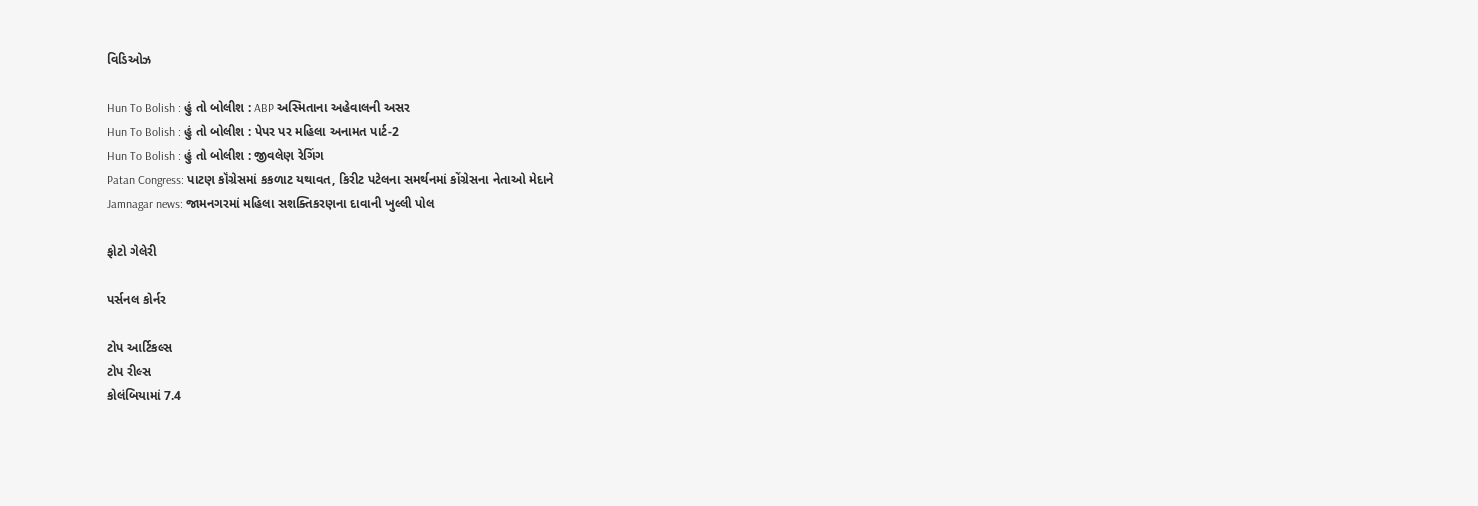વિડિઓઝ

Hun To Bolish : હું તો બોલીશ : ABP અસ્મિતાના અહેવાલની અસર
Hun To Bolish : હું તો બોલીશ : પેપર પર મહિલા અનામત પાર્ટ-2
Hun To Bolish : હું તો બોલીશ : જીવલેણ રેગિંગ
Patan Congress: પાટણ કૉંગ્રેસમાં કકળાટ યથાવત, કિરીટ પટેલના સમર્થનમાં કોંગ્રેસના નેતાઓ મેદાને
Jamnagar news: જામનગરમાં મહિલા સશક્તિકરણના દાવાની ખુલ્લી પોલ

ફોટો ગેલેરી

પર્સનલ કોર્નર

ટોપ આર્ટિકલ્સ
ટોપ રીલ્સ
કોલંબિયામાં 7.4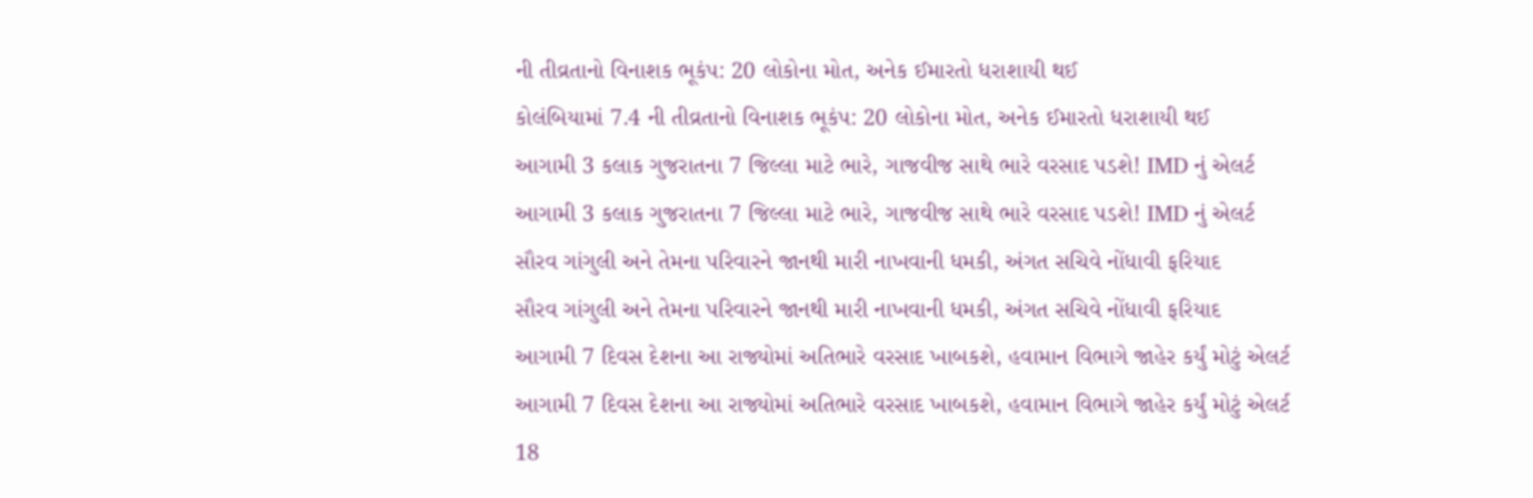ની તીવ્રતાનો વિનાશક ભૂકંપ: 20 લોકોના મોત, અનેક ઈમારતો ધરાશાયી થઈ
કોલંબિયામાં 7.4 ની તીવ્રતાનો વિનાશક ભૂકંપ: 20 લોકોના મોત, અનેક ઈમારતો ધરાશાયી થઈ
આગામી 3 કલાક ગુજરાતના 7 જિલ્લા માટે ભારે, ગાજવીજ સાથે ભારે વરસાદ પડશે! IMD નું એલર્ટ
આગામી 3 કલાક ગુજરાતના 7 જિલ્લા માટે ભારે, ગાજવીજ સાથે ભારે વરસાદ પડશે! IMD નું એલર્ટ
સૌરવ ગાંગુલી અને તેમના પરિવારને જાનથી મારી નાખવાની ધમકી, અંગત સચિવે નોંધાવી ફરિયાદ
સૌરવ ગાંગુલી અને તેમના પરિવારને જાનથી મારી નાખવાની ધમકી, અંગત સચિવે નોંધાવી ફરિયાદ
આગામી 7 દિવસ દેશના આ રાજ્યોમાં અતિભારે વરસાદ ખાબકશે, હવામાન વિભાગે જાહેર કર્યું મોટું એલર્ટ
આગામી 7 દિવસ દેશના આ રાજ્યોમાં અતિભારે વરસાદ ખાબકશે, હવામાન વિભાગે જાહેર કર્યું મોટું એલર્ટ
18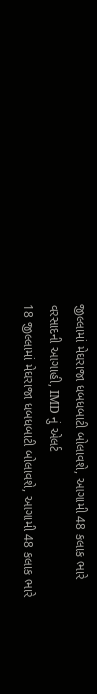જીલ્લામાં મેઘરાજા ધબધબાટી બોલાવશે, આગામી 48 કલાક ભારે વરસાદની આગાહી, IMD નું એલર્ટ
18 જીલ્લામાં મેઘરાજા ધબધબાટી બોલાવશે, આગામી 48 કલાક ભારે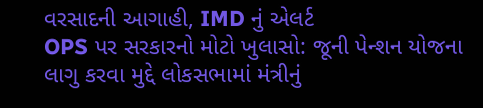વરસાદની આગાહી, IMD નું એલર્ટ
OPS પર સરકારનો મોટો ખુલાસો: જૂની પેન્શન યોજના લાગુ કરવા મુદ્દે લોકસભામાં મંત્રીનું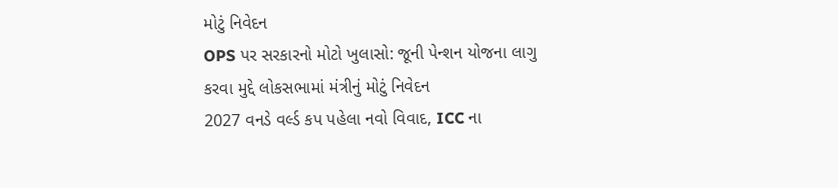મોટું નિવેદન
OPS પર સરકારનો મોટો ખુલાસો: જૂની પેન્શન યોજના લાગુ કરવા મુદ્દે લોકસભામાં મંત્રીનું મોટું નિવેદન
2027 વનડે વર્લ્ડ કપ પહેલા નવો વિવાદ, ICC ના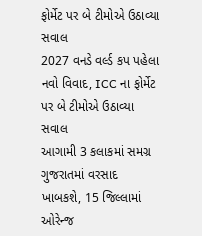ફોર્મેટ પર બે ટીમોએ ઉઠાવ્યા સવાલ
2027 વનડે વર્લ્ડ કપ પહેલા નવો વિવાદ, ICC ના ફોર્મેટ પર બે ટીમોએ ઉઠાવ્યા સવાલ
આગામી 3 કલાકમાં સમગ્ર ગુજરાતમાં વરસાદ ખાબકશે, 15 જિલ્લામાં ઓરેન્જ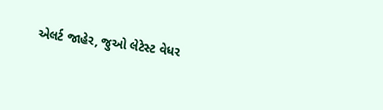એલર્ટ જાહેર, જુઓ લેટેસ્ટ વેધર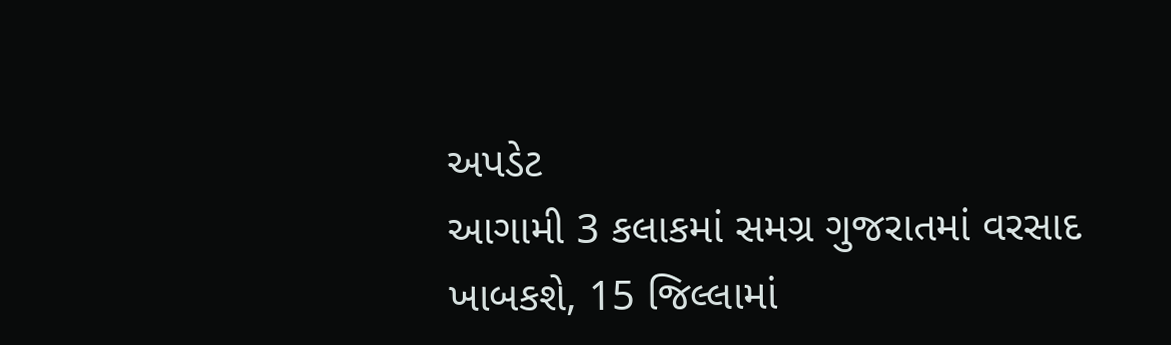અપડેટ
આગામી 3 કલાકમાં સમગ્ર ગુજરાતમાં વરસાદ ખાબકશે, 15 જિલ્લામાં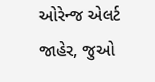ઓરેન્જ એલર્ટ જાહેર, જુઓ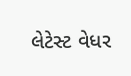લેટેસ્ટ વેધર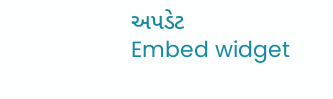અપડેટ
Embed widget